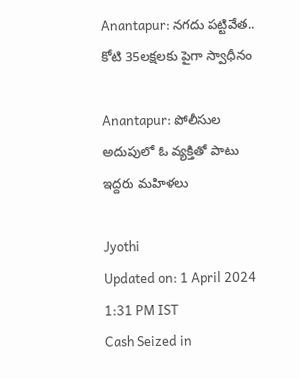Anantapur: నగదు పట్టివేత.. కోటి 35లక్షలకు పైగా స్వాధీనం

Anantapur: పోలీసుల అదుపులో ఓ వ్యక్తితో పాటు ఇద్దరు మహిళలు

Jyothi
Updated on: 1 April 2024 1:31 PM IST
Cash Seized in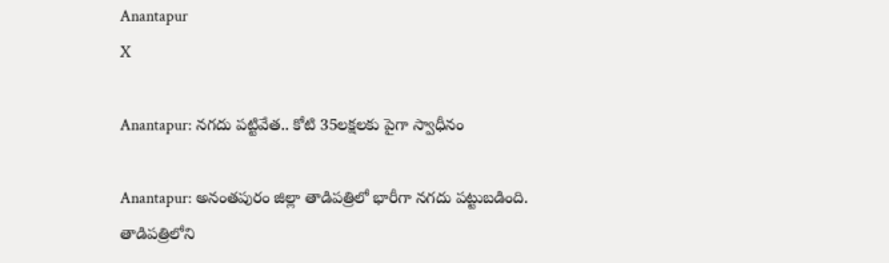Anantapur
X

Anantapur: నగదు పట్టివేత.. కోటి 35లక్షలకు పైగా స్వాధీనం

Anantapur: అనంతపురం జిల్లా తాడిపత్రిలో భారీగా నగదు పట్టుబడింది. తాడిపత్రిలోని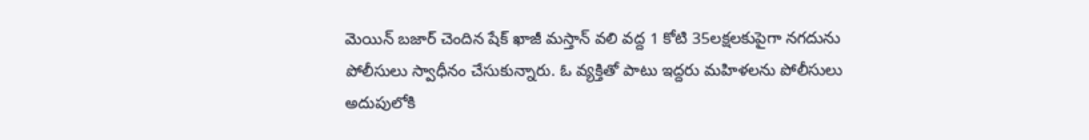మెయిన్ బజార్ చెందిన షేక్ ఖాజీ మస్తాన్ వలి వద్ద 1 కోటి 35లక్షలకుపైగా నగదును పోలీసులు స్వాధీనం చేసుకున్నారు. ఓ వ్యక్తితో పాటు ఇద్దరు మహిళలను పోలీసులు అదుపులోకి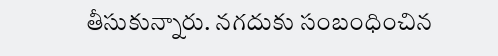తీసుకున్నారు. నగదుకు సంబంధించిన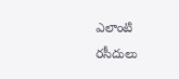ఎలాంటి రసీదులు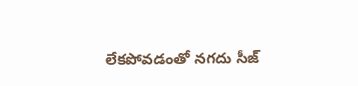లేకపోవడంతో నగదు సీజ్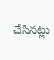చేసినట్లు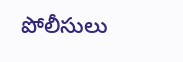పోలీసులు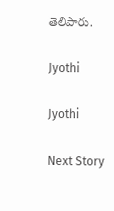తెలిపారు.

Jyothi

Jyothi

Next Story